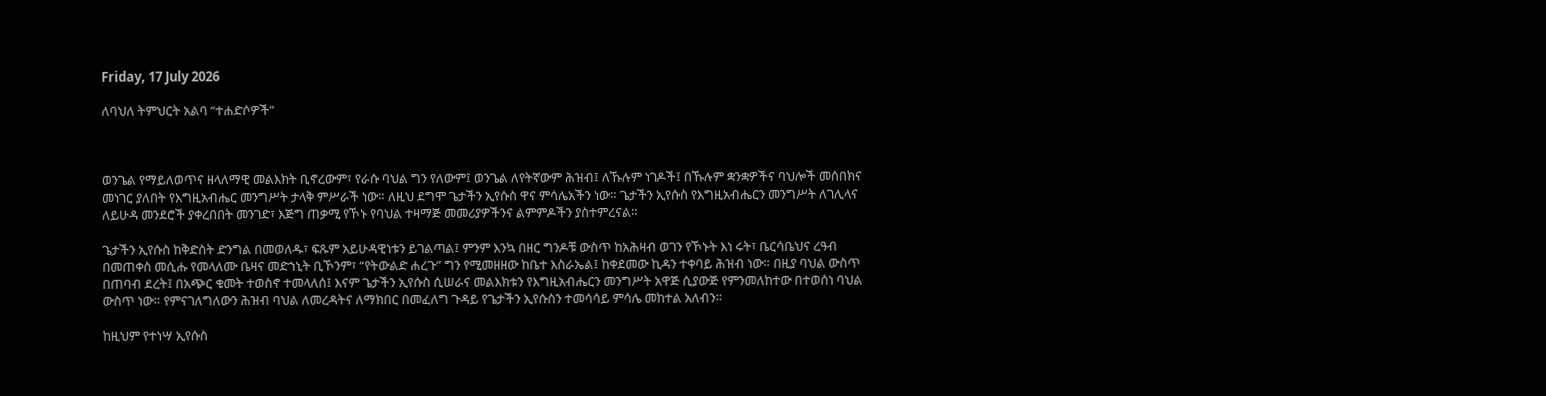Friday, 17 July 2026

ለባህለ ትምህርት አልባ “ተሐድሶዎች”



ወንጌል የማይለወጥና ዘላለማዊ መልእክት ቢኖረውም፣ የራሱ ባህል ግን የለውም፤ ወንጌል ለየትኛውም ሕዝብ፤ ለኹሉም ነገዶች፤ በኹሉም ቋንቋዎችና ባህሎች መሰበክና መነገር ያለበት የእግዚአብሔር መንግሥት ታላቅ ምሥራች ነው። ለዚህ ደግሞ ጌታችን ኢየሱስ ዋና ምሳሌአችን ነው። ጌታችን ኢየሱስ የእግዚአብሔርን መንግሥት ለገሊላና ለይሁዳ መንደሮች ያቀረበበት መንገድ፣ እጅግ ጠቃሚ የኾኑ የባህል ተዛማጅ መመሪያዎችንና ልምምዶችን ያስተምረናል።

ጌታችን ኢየሱስ ከቅድስት ድንግል በመወለዱ፣ ፍጹም አይሁዳዊነቱን ይገልጣል፤ ምንም እንኳ በዘር ግንዶቹ ውስጥ ከአሕዛብ ወገን የኾኑት እነ ሩት፣ ቤርሳቤህና ረዓብ በመጠቀስ መሲሑ የመላለሙ ቤዛና መድኀኒት ቢኾንም፣ “የትውልድ ሐረጉ” ግን የሚመዘዘው ከቤተ እስራኤል፤ ከቀደመው ኪዳን ተቀባይ ሕዝብ ነው። በዚያ ባህል ውስጥ በጠባብ ደረት፤ በአጭር ቁመት ተወስኖ ተመላለሰ፤ እናም ጌታችን ኢየሱስ ሲሠራና መልእክቱን የእግዚአብሔርን መንግሥት አዋጅ ሲያውጅ የምንመለከተው በተወሰነ ባህል ውስጥ ነው። የምናገለግለውን ሕዝብ ባህል ለመረዳትና ለማክበር በመፈለግ ጉዳይ የጌታችን ኢየሱስን ተመሳሳይ ምሳሌ መከተል አለብን።

ከዚህም የተነሣ ኢየሱስ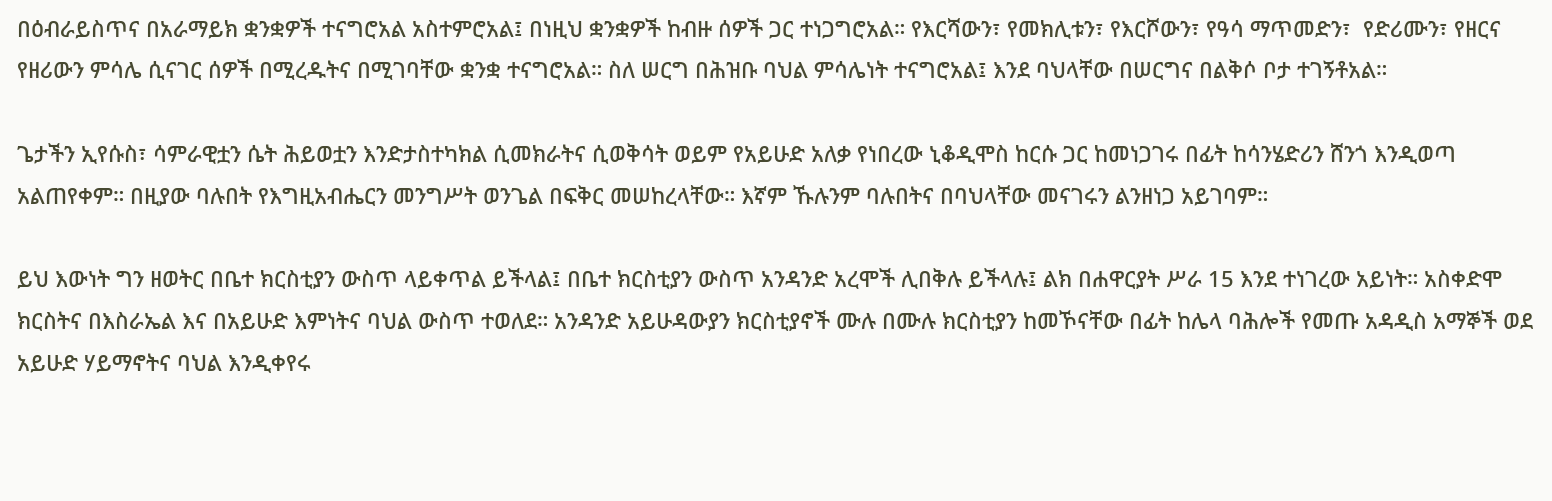በዕብራይስጥና በአራማይክ ቋንቋዎች ተናግሮአል አስተምሮአል፤ በነዚህ ቋንቋዎች ከብዙ ሰዎች ጋር ተነጋግሮአል። የእርሻውን፣ የመክሊቱን፣ የእርሾውን፣ የዓሳ ማጥመድን፣  የድሪሙን፣ የዘርና የዘሪውን ምሳሌ ሲናገር ሰዎች በሚረዱትና በሚገባቸው ቋንቋ ተናግሮአል። ስለ ሠርግ በሕዝቡ ባህል ምሳሌነት ተናግሮአል፤ እንደ ባህላቸው በሠርግና በልቅሶ ቦታ ተገኝቶአል።

ጌታችን ኢየሱስ፣ ሳምራዊቷን ሴት ሕይወቷን እንድታስተካክል ሲመክራትና ሲወቅሳት ወይም የአይሁድ አለቃ የነበረው ኒቆዲሞስ ከርሱ ጋር ከመነጋገሩ በፊት ከሳንሄድሪን ሸንጎ እንዲወጣ አልጠየቀም። በዚያው ባሉበት የእግዚአብሔርን መንግሥት ወንጌል በፍቅር መሠከረላቸው። እኛም ኹሉንም ባሉበትና በባህላቸው መናገሩን ልንዘነጋ አይገባም።

ይህ እውነት ግን ዘወትር በቤተ ክርስቲያን ውስጥ ላይቀጥል ይችላል፤ በቤተ ክርስቲያን ውስጥ አንዳንድ አረሞች ሊበቅሉ ይችላሉ፤ ልክ በሐዋርያት ሥራ 15 እንደ ተነገረው አይነት። አስቀድሞ ክርስትና በእስራኤል እና በአይሁድ እምነትና ባህል ውስጥ ተወለደ። አንዳንድ አይሁዳውያን ክርስቲያኖች ሙሉ በሙሉ ክርስቲያን ከመኾናቸው በፊት ከሌላ ባሕሎች የመጡ አዳዲስ አማኞች ወደ አይሁድ ሃይማኖትና ባህል እንዲቀየሩ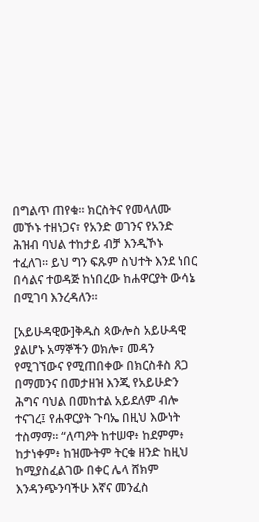በግልጥ ጠየቁ። ክርስትና የመላለሙ መኾኑ ተዘነጋና፣ የአንድ ወገንና የአንድ ሕዝብ ባህል ተከታይ ብቻ እንዲኾኑ ተፈለገ። ይህ ግን ፍጹም ስህተት እንደ ነበር በሳልና ተወዳጅ ከነበረው ከሐዋርያት ውሳኔ በሚገባ እንረዳለን።

[አይሁዳዊው]ቅዱስ ጳውሎስ አይሁዳዊ ያልሆኑ አማኞችን ወክሎ፣ መዳን የሚገኘውና የሚጠበቀው በክርስቶስ ጸጋ በማመንና በመታዘዝ እንጂ የአይሁድን ሕግና ባህል በመከተል አይደለም ብሎ ተናገረ፤ የሐዋርያት ጉባኤ በዚህ እውነት ተስማማ። “ለጣዖት ከተሠዋ፥ ከደምም፥ ከታነቀም፥ ከዝሙትም ትርቁ ዘንድ ከዚህ ከሚያስፈልገው በቀር ሌላ ሸክም እንዳንጭንባችሁ እኛና መንፈስ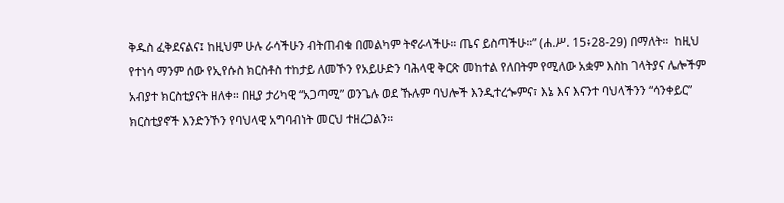ቅዱስ ፈቅደናልና፤ ከዚህም ሁሉ ራሳችሁን ብትጠብቁ በመልካም ትኖራላችሁ። ጤና ይስጣችሁ።” (ሐ.ሥ. 15፥28-29) በማለት።  ከዚህ የተነሳ ማንም ሰው የኢየሱስ ክርስቶስ ተከታይ ለመኾን የአይሁድን ባሕላዊ ቅርጽ መከተል የለበትም የሚለው አቋም እስከ ገላትያና ሌሎችም አብያተ ክርስቲያናት ዘለቀ። በዚያ ታሪካዊ “አጋጣሚ” ወንጌሉ ወደ ኹሉም ባህሎች እንዲተረጐምና፣ እኔ እና እናንተ ባህላችንን “ሳንቀይር” ክርስቲያኖች እንድንኾን የባህላዊ አግባብነት መርህ ተዘረጋልን።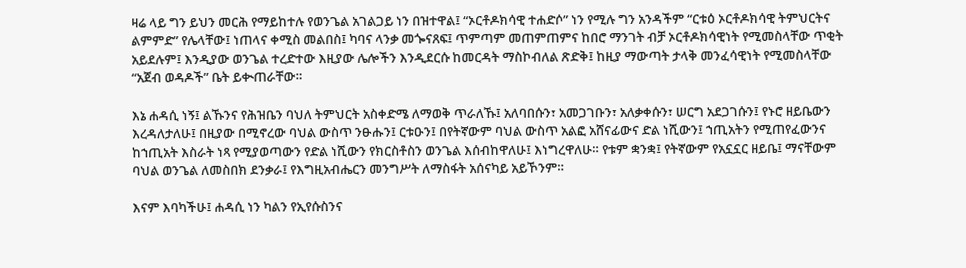ዛሬ ላይ ግን ይህን መርሕ የማይከተሉ የወንጌል አገልጋይ ነን በዝተዋል፤ “ኦርቶዶክሳዊ ተሐድሶ” ነን የሚሉ ግን አንዳችም “ርቱዕ ኦርቶዶክሳዊ ትምህርትና ልምምድ” የሌላቸው፤ ነጠላና ቀሚስ መልበስ፤ ካባና ላንቃ መጐናጸፍ፤ ጥምጣም መጠምጠምና ከበሮ ማንገት ብቻ ኦርቶዶክሳዊነት የሚመስላቸው ጥቂት አይደሉም፤ እንዲያው ወንጌል ተረድተው እዚያው ሌሎችን እንዲደርሱ ከመርዳት ማስኮብለል ጽድቅ፤ ከዚያ ማውጣት ታላቅ መንፈሳዊነት የሚመስላቸው “አጀብ ወዳዶች” ቤት ይቊጠራቸው።

እኔ ሐዳሲ ነኝ፤ ልኹንና የሕዝቤን ባህለ ትምህርት አስቀድሜ ለማወቅ ጥራለኹ፤ አለባበሱን፣ አመጋገቡን፣ አለቃቀሱን፣ ሠርግ አደጋገሱን፤ የኑሮ ዘይቤውን እረዳለታለሁ፤ በዚያው በሚኖረው ባህል ውስጥ ንፁሑን፤ ርቱዑን፤ በየትኛውም ባህል ውስጥ አልፎ አሸናፊውና ድል ነሺውን፤ ኀጢአትን የሚጠየፈውንና ከኀጢአት እስራት ነጻ የሚያወጣውን የድል ነሺውን የክርስቶስን ወንጌል እሰብከዋለሁ፤ እነግረዋለሁ። የቱም ቋንቋ፤ የትኛውም የአኗኗር ዘይቤ፤ ማናቸውም ባህል ወንጌል ለመስበክ ደንቃራ፤ የእግዚአብሔርን መንግሥት ለማስፋት አሰናካይ አይኾንም።

እናም እባካችሁ፤ ሐዳሲ ነን ካልን የኢየሱስንና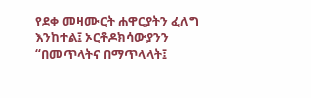የደቀ መዛሙርት ሐዋርያትን ፈለግ እንከተል፤ ኦርቶዶክሳውያንን “በመጥላትና በማጥላላት፤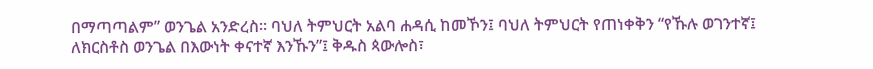በማጣጣልም” ወንጌል አንድረስ። ባህለ ትምህርት አልባ ሐዳሲ ከመኾን፤ ባህለ ትምህርት የጠነቀቅን “የኹሉ ወገንተኛ፤ ለክርስቶስ ወንጌል በእውነት ቀናተኛ እንኹን”፤ ቅዱስ ጳውሎስ፣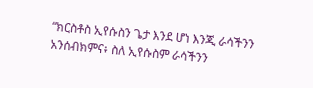“ክርስቶስ ኢየሱስን ጌታ እንደ ሆነ እንጂ ራሳችንን አንሰብክምና፥ ስለ ኢየሱስም ራሳችንን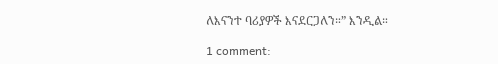ለእናንተ ባሪያዎች እናደርጋለን።” እንዲል።

1 comment: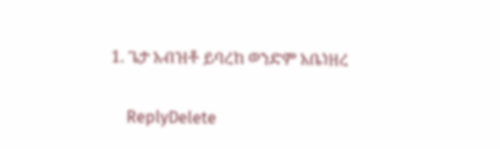1. ጌታ አብዝቶ ይባረከ ወንድም አቤነዘረ

    ReplyDelete